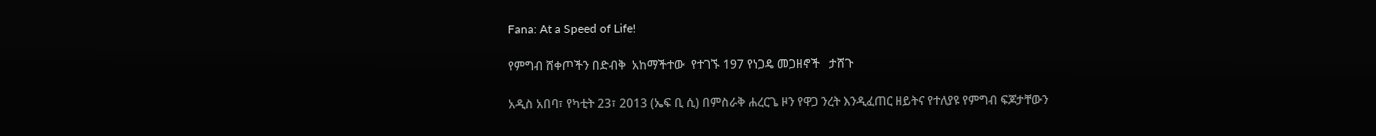Fana: At a Speed of Life!

የምግብ ሸቀጦችን በድብቅ  አከማችተው  የተገኙ 197 የነጋዴ መጋዘኖች   ታሸጉ

አዲስ አበባ፣ የካቲት 23፣ 2013 (ኤፍ ቢ ሲ) በምስራቅ ሐረርጌ ዞን የዋጋ ንረት እንዲፈጠር ዘይትና የተለያዩ የምግብ ፍጆታቸውን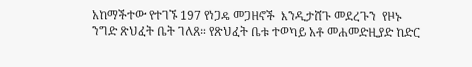አከማችተው የተገኙ 197 የነጋዴ መጋዘኖች  እንዲታሸጉ መደረጉን  የዞኑ ንግድ ጽህፈት ቤት ገለጸ። የጽህፈት ቤቱ ተወካይ አቶ መሐመድዚያድ ከድር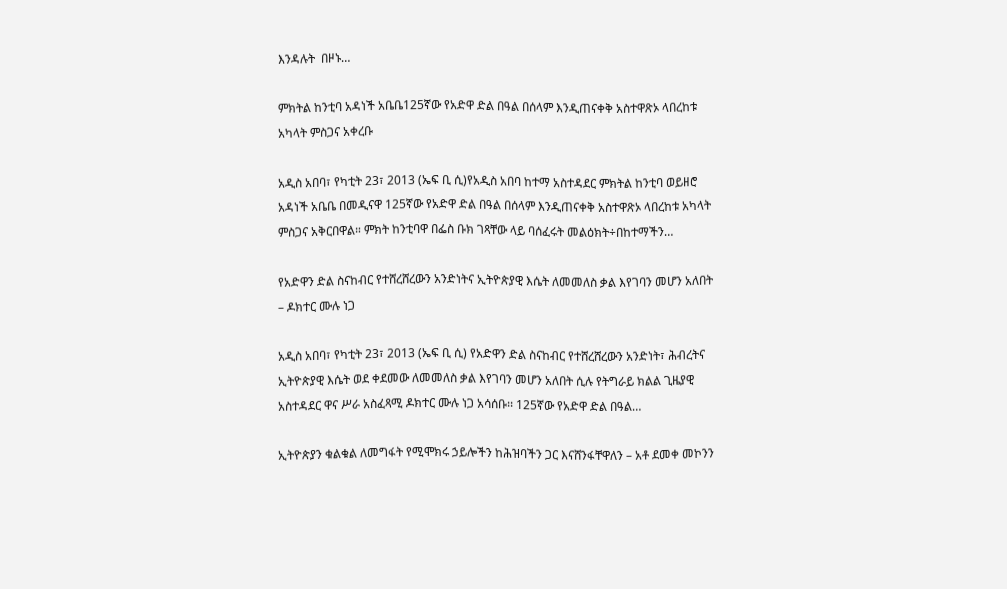እንዳሉት  በዞኑ…

ምክትል ከንቲባ አዳነች አቤቤ125ኛው የአድዋ ድል በዓል በሰላም እንዲጠናቀቅ አስተዋጽኦ ላበረከቱ አካላት ምስጋና አቀረቡ

አዲስ አበባ፣ የካቲት 23፣ 2013 (ኤፍ ቢ ሲ)የአዲስ አበባ ከተማ አስተዳደር ምክትል ከንቲባ ወይዘሮ አዳነች አቤቤ በመዲናዋ 125ኛው የአድዋ ድል በዓል በሰላም እንዲጠናቀቅ አስተዋጽኦ ላበረከቱ አካላት ምስጋና አቅርበዋል። ምክት ከንቲባዋ በፌስ ቡክ ገጻቸው ላይ ባሰፈሩት መልዕክት÷በከተማችን…

የአድዋን ድል ስናከብር የተሸረሸረውን አንድነትና ኢትዮጵያዊ እሴት ለመመለስ ቃል እየገባን መሆን አለበት – ዶክተር ሙሉ ነጋ

አዲስ አበባ፣ የካቲት 23፣ 2013 (ኤፍ ቢ ሲ) የአድዋን ድል ስናከብር የተሸረሸረውን አንድነት፣ ሕብረትና ኢትዮጵያዊ እሴት ወደ ቀደመው ለመመለስ ቃል እየገባን መሆን አለበት ሲሉ የትግራይ ክልል ጊዜያዊ አስተዳደር ዋና ሥራ አስፈጻሚ ዶክተር ሙሉ ነጋ አሳሰቡ፡፡ 125ኛው የአድዋ ድል በዓል…

ኢትዮጵያን ቁልቁል ለመግፋት የሚሞክሩ ኃይሎችን ከሕዝባችን ጋር እናሸንፋቸዋለን – አቶ ደመቀ መኮንን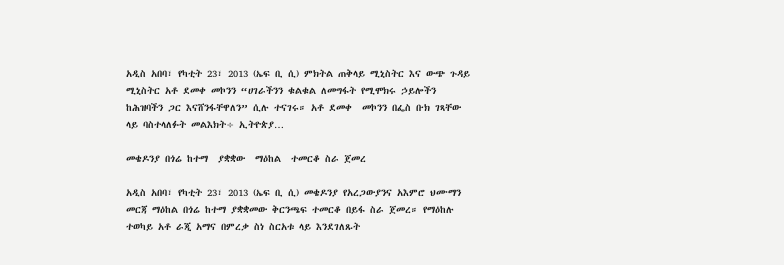አዲስ አበባ፣ የካቲት 23፣ 2013 (ኤፍ ቢ ሲ) ምክትል ጠቅላይ ሚኒስትር እና ውጭ ጉዳይ ሚኒስትር አቶ ደመቀ መኮንን “ሀገራችንን ቁልቁል ለመግፋት የሚሞክሩ ኃይሎችን ከሕዝባችን ጋር እናሸንፋቸዋለን” ሲሉ ተናገሩ። አቶ ደመቀ  መኮንን በፌስ ቡክ ገጻቸው ላይ ባስተላለፉት መልእክት÷ ኢትዮጵያ…

መቄዶንያ በጎሬ ከተማ  ያቋቋው  ማዕከል  ተመርቆ ስራ ጀመረ

አዲስ አበባ፣ የካቲት 23፣ 2013 (ኤፍ ቢ ሲ) መቄዶንያ የአረጋውያንና አእምሮ ህሙማን መርጃ ማዕከል በጎሬ ከተማ ያቋቋመው ቅርንጫፍ ተመርቆ በይፋ ስራ ጀመረ። የማዕከሉ ተወካይ አቶ ራጂ አማና በምረቃ ስነ ስርአቱ ላይ እንደገለጹት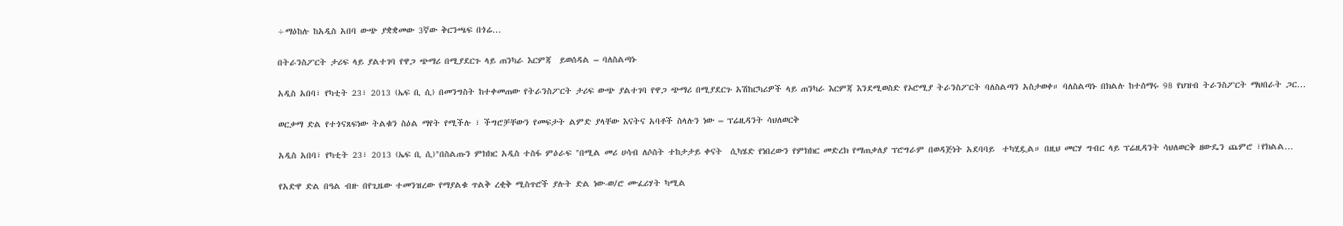÷ማዕከሉ ከአዲስ አበባ ውጭ ያቋቋመው 3ኛው ቅርንጫፍ በጎሬ…

በትራንስፖርት ታሪፍ ላይ ያልተገባ የዋጋ ጭማሪ በሚያደርጉ ላይ ጠንካራ እርምጃ  ይወሰዳል – ባለስልጣኑ

አዲስ አበባ፣ የካቲት 23፣ 2013 (ኤፍ ቢ ሲ) በመንግስት ከተቀመጠው የትራንስፖርት ታሪፍ ውጭ ያልተገባ የዋጋ ጭማሪ በሚያደርጉ አሽከርካሪዎች ላይ ጠንካራ እርምጃ እንደሚወስድ የኦሮሚያ ትራንስፖርት ባለስልጣን አስታወቀ። ባለስልጣኑ በክልሉ ከተሰማሩ 98 የህዝብ ትራንስፖርት ማህበራት ጋር…

ወርቃማ ድል የተጎናጸፍነው ትልቁን ስዕል ማየት የሚችሉ ፣ ችግሮቻቸውን የመፍታት ልምድ ያላቸው እናትና አባቶች ስላሉን ነው – ፕሬዚዳንት ሳህለወርቅ

አዲስ አበባ፣ የካቲት 23፣ 2013 (ኤፍ ቢ ሲ)"በስልጡን ምክክር አዲስ ተስፋ ምዕራፍ "በሚል መሪ ሀሳብ ለሶስት ተከታታይ ቀናት  ሲካሄድ የነበረውን የምክክር መድረክ የማጠቃለያ ፕሮግራም በወዳጅነት አደባባይ  ተካሂዷል። በዚህ መርሃ ግብር ላይ ፕሬዚዳንት ሳህለወርቅ ዘውዴን ጨምሮ ፣የክልል…

የአድዋ ድል በዓል ብዙ በየጊዜው ተመንዝረው የማያልቁ ጥልቅ ረቂቅ ሚስጥሮች ያሉት ድል ነው-ወ/ሮ ሙፈሪሃት ካሚል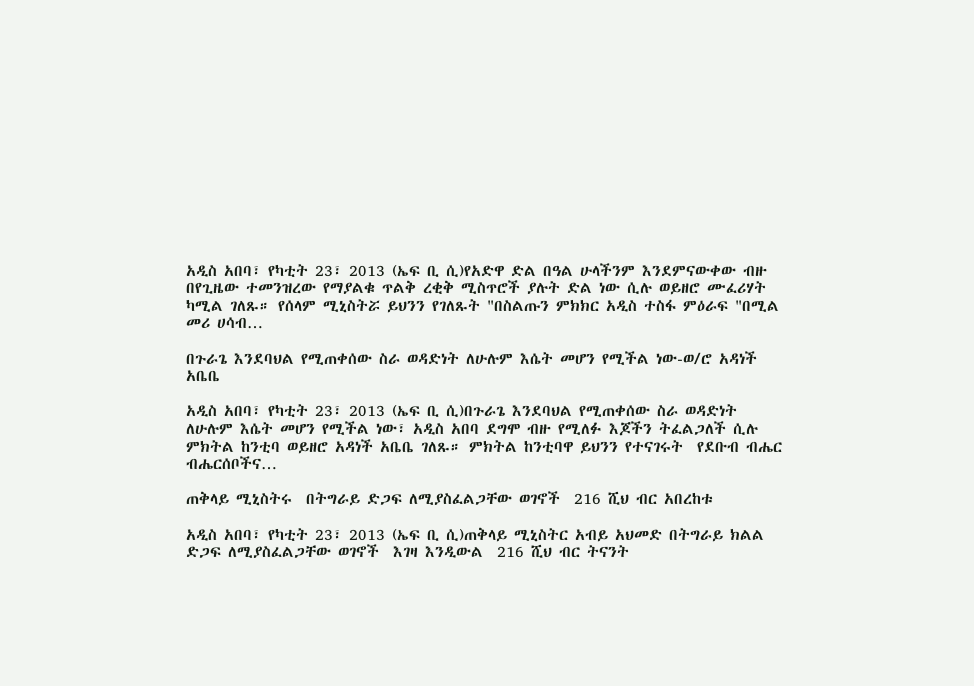አዲስ አበባ፣ የካቲት 23፣ 2013 (ኤፍ ቢ ሲ)የአድዋ ድል በዓል ሁላችንም እንደምናውቀው ብዙ በየጊዜው ተመንዝረው የማያልቁ ጥልቅ ረቂቅ ሚስጥሮች ያሉት ድል ነው ሲሉ ወይዘሮ ሙፈሪሃት ካሚል ገለጹ። የሰላም ሚኒስትሯ ይህንን የገለጹት "በስልጡን ምክክር አዲስ ተስፋ ምዕራፍ "በሚል መሪ ሀሳብ…

በጉራጌ እንደባህል የሚጠቀሰው ስራ ወዳድነት ለሁሉም እሴት መሆን የሚችል ነው-ወ/ሮ አዳነች አቤቤ

አዲስ አበባ፣ የካቲት 23፣ 2013 (ኤፍ ቢ ሲ)በጉራጌ እንደባህል የሚጠቀሰው ስራ ወዳድነት ለሁሉም እሴት መሆን የሚችል ነው፣ አዲስ አበባ ደግሞ ብዙ የሚለፉ እጆችን ትፈልጋለች ሲሉ ምክትል ከንቲባ ወይዘሮ አዳነች አቤቤ ገለጹ። ምክትል ከንቲባዋ ይህንን የተናገሩት  የደቡብ ብሔር ብሔርሰቦችና…

ጠቅላይ ሚኒስትሩ  በትግራይ ድጋፍ ለሚያስፈልጋቸው ወገኖች  216 ሺህ ብር አበረከቱ

አዲስ አበባ፣ የካቲት 23፣ 2013 (ኤፍ ቢ ሲ)ጠቅላይ ሚኒስትር አብይ አህመድ በትግራይ ክልል ድጋፍ ለሚያስፈልጋቸው ወገኖች  እገዛ እንዲውል  216 ሺህ ብር ትናንት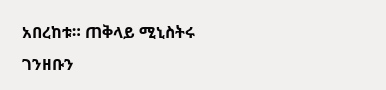አበረከቱ። ጠቅላይ ሚኒስትሩ ገንዘቡን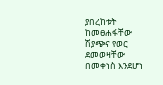ያበረከቱት ከመፀሐፋቸው ሽያጭና የወር ደመወዛቸው በመቀነስ እንደሆነ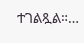ተገልጿል።…